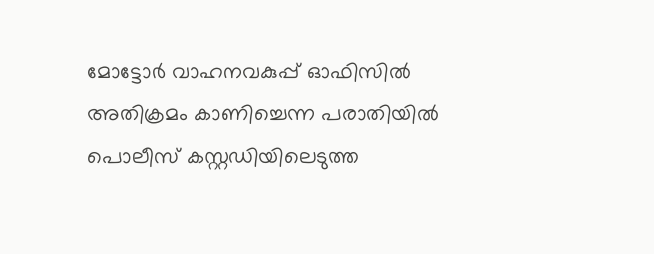മോട്ടോര്‍ വാഹനവകുപ്പ് ഓഫിസില്‍ അതിക്രമം കാണിച്ചെന്ന പരാതിയില്‍ പൊലീസ് കസ്റ്റഡിയിലെടുത്ത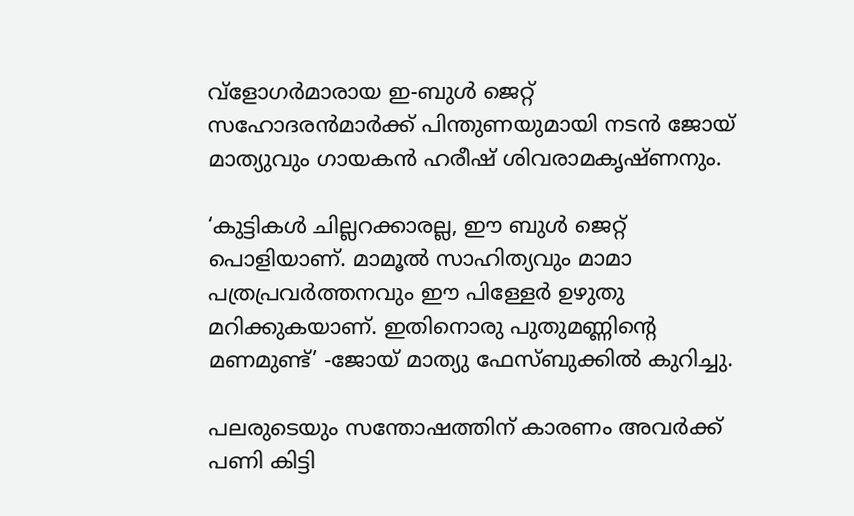വ്ളോഗര്‍മാരായ ഇ-ബുള്‍ ജെറ്റ് സഹോദരന്‍മാര്‍ക്ക് പിന്തുണയുമായി നടന്‍ ജോയ് മാത്യുവും ഗായകന്‍ ഹരീഷ് ശിവരാമകൃഷ്ണനും.

‘കുട്ടികള്‍ ചില്ലറക്കാരല്ല, ഈ ബുള്‍ ജെറ്റ് പൊളിയാണ്. മാമൂല്‍ സാഹിത്യവും മാമാ പത്രപ്രവര്‍ത്തനവും ഈ പിള്ളേര്‍ ഉഴുതു മറിക്കുകയാണ്. ഇതിനൊരു പുതുമണ്ണിന്‍റെ മണമുണ്ട്’ -ജോയ് മാത്യു ഫേസ്ബുക്കില്‍ കുറിച്ചു.

പലരുടെയും സന്തോഷത്തിന് കാരണം അവര്‍ക്ക് പണി കിട്ടി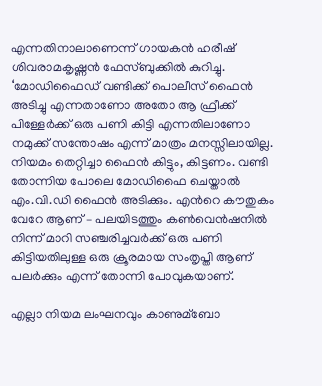എന്നതിനാലാണെന്ന് ഗായകന്‍ ഹരീഷ് ശിവരാമകൃഷ്ണന്‍ ഫേസ്ബുക്കില്‍ കുറിച്ചു. ‘മോഡിഫൈഡ് വണ്ടിക്ക് പൊലീസ് ഫൈന്‍ അടിച്ചു എന്നതാണോ അതോ ആ ഫ്രീക്ക് പിള്ളേര്‍ക്ക് ഒരു പണി കിട്ടി എന്നതിലാണോ നമുക്ക് സന്തോഷം എന്ന് മാത്രം മനസ്സിലായില്ല.
നിയമം തെറ്റിച്ചാ ഫൈന്‍ കിട്ടും, കിട്ടണം. വണ്ടി തോന്നിയ പോലെ മോഡിഫൈ ചെയ്താല്‍ എം.വി.ഡി ഫൈന്‍ അടിക്കും. എന്‍റെ കൗതുകം വേറേ ആണ് – പലയിടത്തും കണ്‍വെന്‍ഷനില്‍ നിന്ന് മാറി സഞ്ചരിച്ചവര്‍ക്ക് ഒരു പണി കിട്ടിയതിലുള്ള ഒരു ക്രൂരമായ സംതൃപ്തി ആണ് പലര്‍ക്കും എന്ന് തോന്നി പോവുകയാണ്.

എല്ലാ നിയമ ലംഘനവും കാണുമ്ബോ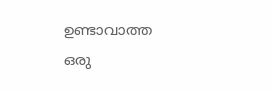ഉണ്ടാവാത്ത ഒരു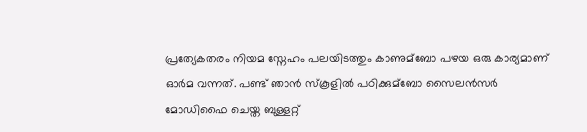പ്രത്യേകതരം നിയമ സ്നേഹം പലയിടത്തും കാണുമ്ബോ പഴയ ഒരു കാര്യമാണ് ഓര്‍മ വന്നത്. പണ്ട് ഞാന്‍ സ്കൂളില്‍ പഠിക്കുമ്ബോ സൈലന്‍സര്‍ മോഡിഫൈ ചെയ്ത ബുള്ളറ്റ്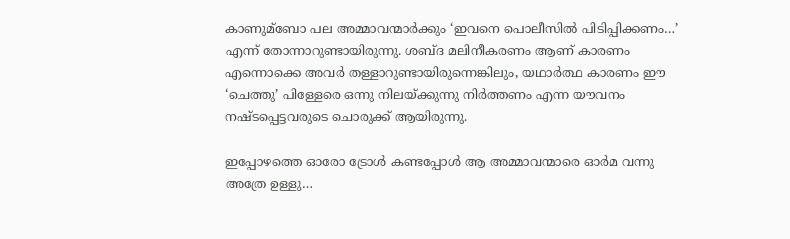കാണുമ്ബോ പല അമ്മാവന്മാര്‍ക്കും ‘ഇവനെ പൊലീസില്‍ പിടിപ്പിക്കണം…’ എന്ന് തോന്നാറുണ്ടായിരുന്നു. ശബ്ദ മലിനീകരണം ആണ് കാരണം എന്നൊക്കെ അവര്‍ തള്ളാറുണ്ടായിരുന്നെങ്കിലും, യഥാര്‍ത്ഥ കാരണം ഈ ‘ചെത്തു’ പിള്ളേരെ ഒന്നു നിലയ്ക്കുന്നു നിര്‍ത്തണം എന്ന യൗവനം നഷ്ടപ്പെട്ടവരുടെ ചൊരുക്ക് ആയിരുന്നു.

ഇപ്പോഴത്തെ ഓരോ ട്രോള്‍ കണ്ടപ്പോള്‍ ആ അമ്മാവന്മാരെ ഓര്‍മ വന്നു അത്രേ ഉള്ളു…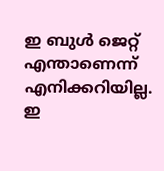ഇ ബുള്‍ ജെറ്റ് എന്താണെന്ന് എനിക്കറിയില്ല. ഇ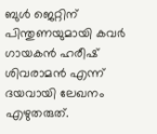ബുള്‍ ജെറ്റിന് പിന്തുണയുമായി കവര്‍ ഗായകന്‍ ഹരീഷ് ശിവരാമന്‍ എന്ന് ദയവായി ലേഖനം എഴുതരുത്.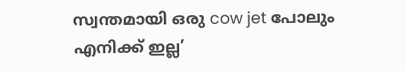സ്വന്തമായി ഒരു cow jet പോലും എനിക്ക് ഇല്ല’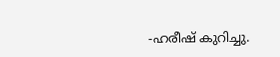-ഹരീഷ് കുറിച്ചു.